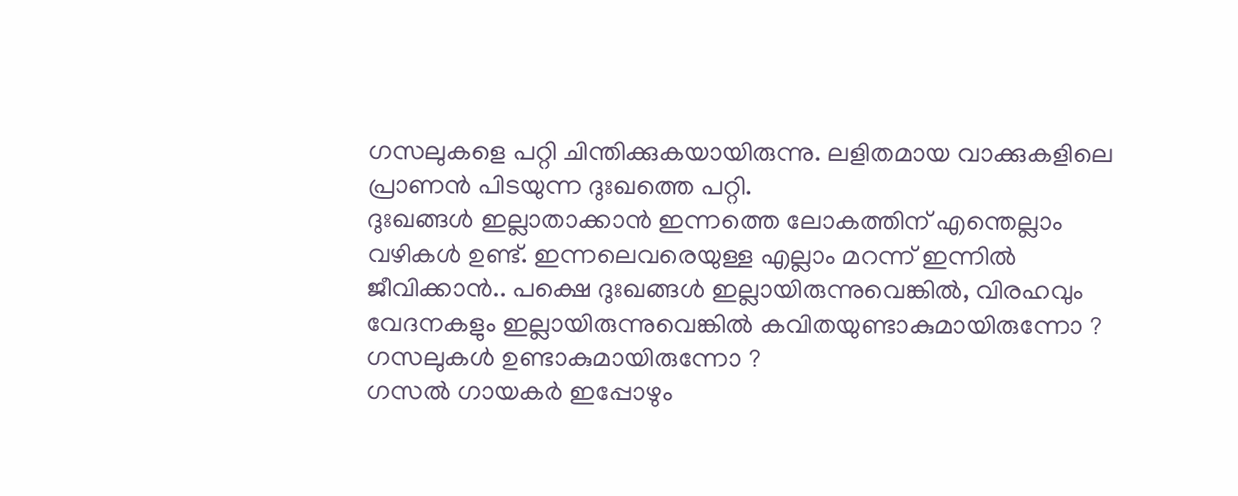ഗസലുകളെ പറ്റി ചിന്തിക്കുകയായിരുന്നു. ലളിതമായ വാക്കുകളിലെ പ്രാണൻ പിടയുന്ന ദുഃഖത്തെ പറ്റി.
ദുഃഖങ്ങൾ ഇല്ലാതാക്കാൻ ഇന്നത്തെ ലോകത്തിന് എന്തെല്ലാം വഴികൾ ഉണ്ട്. ഇന്നലെവരെയുള്ള എല്ലാം മറന്ന് ഇന്നിൽ ജീവിക്കാൻ.. പക്ഷെ ദുഃഖങ്ങൾ ഇല്ലായിരുന്നുവെങ്കിൽ, വിരഹവും വേദനകളും ഇല്ലായിരുന്നുവെങ്കിൽ കവിതയുണ്ടാകുമായിരുന്നോ ? ഗസലുകൾ ഉണ്ടാകുമായിരുന്നോ ?
ഗസൽ ഗായകർ ഇപ്പോഴും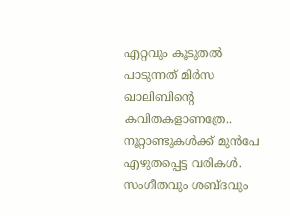എറ്റവും കൂടുതൽ പാടുന്നത് മിർസ ഖാലിബിന്റെ കവിതകളാണത്രേ.. നൂറ്റാണ്ടുകൾക്ക് മുൻപേ എഴുതപ്പെട്ട വരികൾ. സംഗീതവും ശബ്ദവും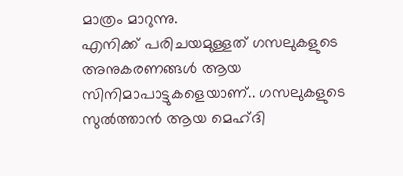മാത്രം മാറുന്നു.
എനിക്ക് പരിചയമുള്ളത് ഗസലുകളുടെ അനുകരണങ്ങൾ ആയ സിനിമാപാട്ടുകളെയാണ്.. ഗസലുകളുടെ സുൽത്താൻ ആയ മെഹ്ദി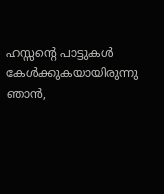ഹസ്സന്റെ പാട്ടുകൾ കേൾക്കുകയായിരുന്നു ഞാൻ,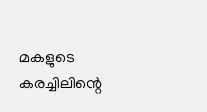മകളുടെ കരച്ചിലിന്റെ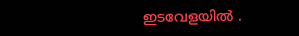ഇടവേളയിൽ .